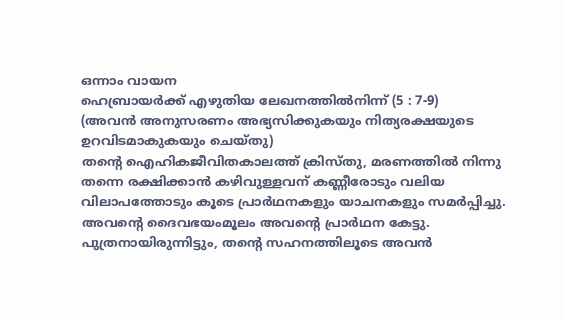ഒന്നാം വായന
ഹെബ്രായർക്ക് എഴുതിയ ലേഖനത്തിൽനിന്ന് (5 : 7-9)
(അവൻ അനുസരണം അഭ്യസിക്കുകയും നിത്യരക്ഷയുടെ ഉറവിടമാകുകയും ചെയ്തു)
തന്റെ ഐഹികജീവിതകാലത്ത് ക്രിസ്തു, മരണത്തിൽ നിന്നു തന്നെ രക്ഷിക്കാൻ കഴിവുള്ളവന് കണ്ണീരോടും വലിയ വിലാപത്തോടും കൂടെ പ്രാർഥനകളും യാചനകളും സമർപ്പിച്ചു. അവന്റെ ദൈവഭയംമൂലം അവന്റെ പ്രാർഥന കേട്ടു. പുത്രനായിരുന്നിട്ടും, തന്റെ സഹനത്തിലൂടെ അവൻ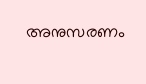അനുസരണം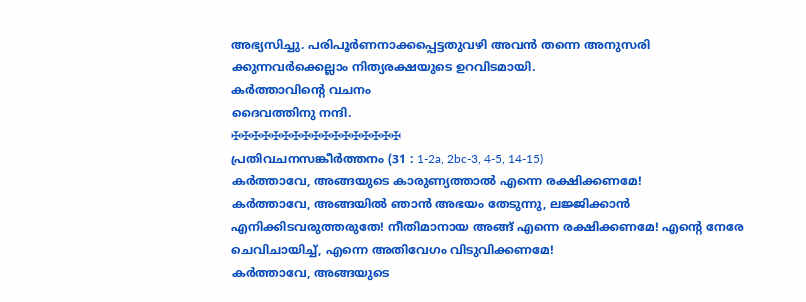അഭ്യസിച്ചു. പരിപൂർണനാക്കപ്പെട്ടതുവഴി അവൻ തന്നെ അനുസരി ക്കുന്നവർക്കെല്ലാം നിത്യരക്ഷയുടെ ഉറവിടമായി.
കർത്താവിൻ്റെ വചനം
ദൈവത്തിനു നന്ദി.
✠✠✠✠✠✠✠✠✠✠✠✠✠✠✠✠✠
പ്രതിവചനസങ്കീർത്തനം (31 : 1-2a, 2bc-3, 4-5, 14-15)
കർത്താവേ, അങ്ങയുടെ കാരുണ്യത്താൽ എന്നെ രക്ഷിക്കണമേ!
കർത്താവേ, അങ്ങയിൽ ഞാൻ അഭയം തേടുന്നു, ലജ്ജിക്കാൻ എനിക്കിടവരുത്തരുതേ! നീതിമാനായ അങ്ങ് എന്നെ രക്ഷിക്കണമേ! എൻ്റെ നേരേ ചെവിചായിച്ച്, എന്നെ അതിവേഗം വിടുവിക്കണമേ!
കർത്താവേ, അങ്ങയുടെ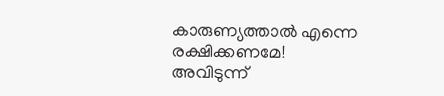കാരുണ്യത്താൽ എന്നെ രക്ഷിക്കണമേ!
അവിടുന്ന്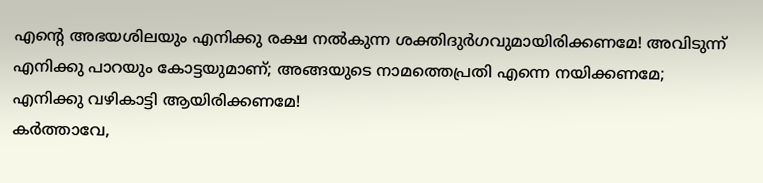എൻ്റെ അഭയശിലയും എനിക്കു രക്ഷ നൽകുന്ന ശക്തിദുർഗവുമായിരിക്കണമേ! അവിടുന്ന് എനിക്കു പാറയും കോട്ടയുമാണ്; അങ്ങയുടെ നാമത്തെപ്രതി എന്നെ നയിക്കണമേ; എനിക്കു വഴികാട്ടി ആയിരിക്കണമേ!
കർത്താവേ,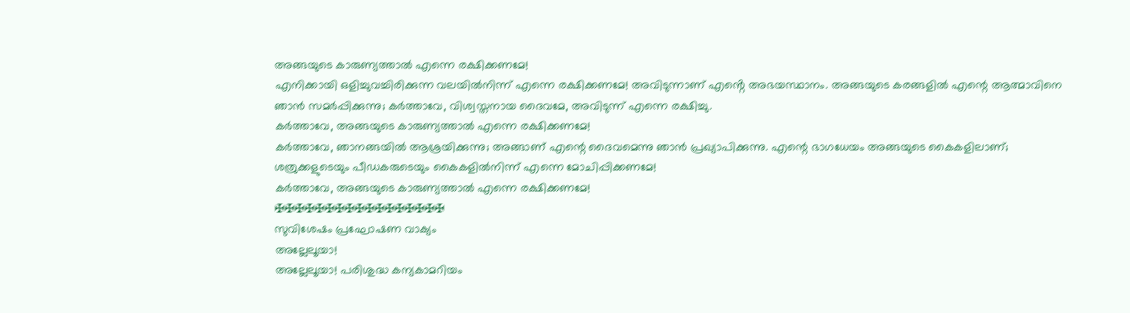അങ്ങയുടെ കാരുണ്യത്താൽ എന്നെ രക്ഷിക്കണമേ!
എനിക്കായി ഒളിച്ചുവച്ചിരിക്കുന്ന വലയിൽനിന്ന് എന്നെ രക്ഷിക്കണമേ! അവിടുന്നാണ് എൻ്റെ അഭയസ്ഥാനം. അങ്ങയുടെ കരങ്ങളിൽ എന്റെ ആത്മാവിനെ ഞാൻ സമർപ്പിക്കുന്നു; കർത്താവേ, വിശ്വസ്തനായ ദൈവമേ, അവിടുന്ന് എന്നെ രക്ഷിച്ചു.
കർത്താവേ, അങ്ങയുടെ കാരുണ്യത്താൽ എന്നെ രക്ഷിക്കണമേ!
കർത്താവേ, ഞാനങ്ങയിൽ ആശ്രയിക്കുന്നു; അങ്ങാണ് എന്റെ ദൈവമെന്നു ഞാൻ പ്രഖ്യാപിക്കുന്നു. എന്റെ ഭാഗധേയം അങ്ങയുടെ കൈകളിലാണ്; ശത്രുക്കളുടെയും പീഡകരുടെയും കൈകളിൽനിന്ന് എന്നെ മോചിപ്പിക്കണമേ!
കർത്താവേ, അങ്ങയുടെ കാരുണ്യത്താൽ എന്നെ രക്ഷിക്കണമേ!
✠✠✠✠✠✠✠✠✠✠✠✠✠✠✠✠✠
സുവിശേഷം പ്രഘോഷണ വാക്യം
അല്ലേലൂയാ!
അല്ലേലൂയാ! പരിശുദ്ധ കന്യകാമറിയം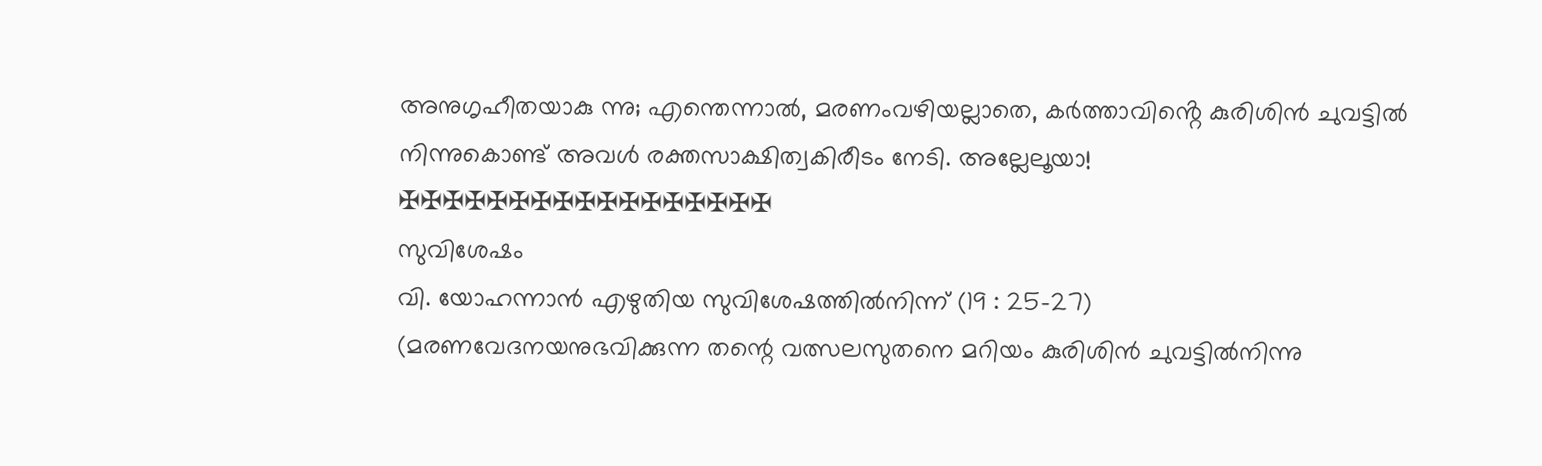അനുഗൃഹീതയാകു ന്നു; എന്തെന്നാൽ, മരണംവഴിയല്ലാതെ, കർത്താവിൻ്റെ കുരിശിൻ ചുവട്ടിൽ നിന്നുകൊണ്ട് അവൾ രക്തസാക്ഷിത്വകിരീടം നേടി. അല്ലേലൂയാ!
✠✠✠✠✠✠✠✠✠✠✠✠✠✠✠✠✠
സുവിശേഷം
വി. യോഹന്നാൻ എഴുതിയ സുവിശേഷത്തിൽനിന്ന് (19 : 25-27)
(മരണവേദനയനുഭവിക്കുന്ന തന്റെ വത്സലസുതനെ മറിയം കുരിശിൻ ചുവട്ടിൽനിന്നു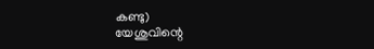കണ്ടു)
യേശുവിന്റെ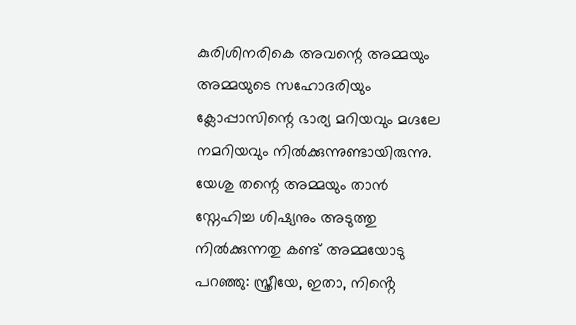കുരിശിനരികെ അവന്റെ അമ്മയും അമ്മയുടെ സഹോദരിയും ക്ലോപ്പാസിന്റെ ഭാര്യ മറിയവും മഗ്ദലേ നമറിയവും നിൽക്കുന്നുണ്ടായിരുന്നു. യേശു തന്റെ അമ്മയും താൻ സ്നേഹിച്ച ശിഷ്യനും അടുത്തു നിൽക്കുന്നതു കണ്ട് അമ്മയോടു പറഞ്ഞു: സ്ത്രീയേ, ഇതാ, നിൻ്റെ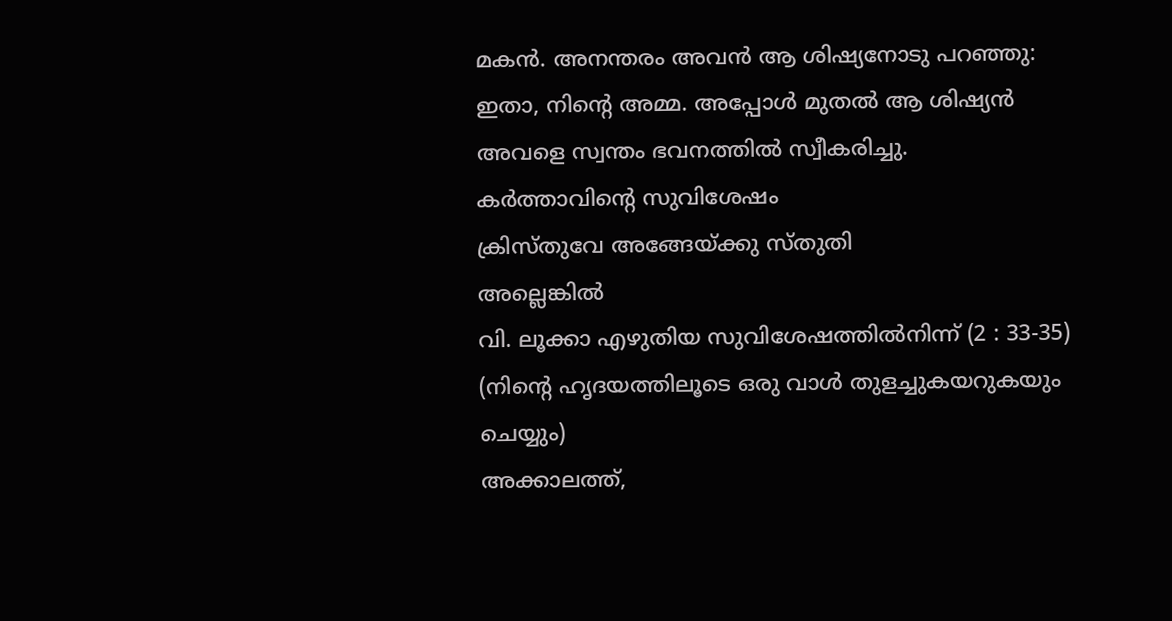മകൻ. അനന്തരം അവൻ ആ ശിഷ്യനോടു പറഞ്ഞു: ഇതാ, നിന്റെ അമ്മ. അപ്പോൾ മുതൽ ആ ശിഷ്യൻ അവളെ സ്വന്തം ഭവനത്തിൽ സ്വീകരിച്ചു.
കർത്താവിൻ്റെ സുവിശേഷം
ക്രിസ്തുവേ അങ്ങേയ്ക്കു സ്തുതി
അല്ലെങ്കിൽ
വി. ലൂക്കാ എഴുതിയ സുവിശേഷത്തിൽനിന്ന് (2 : 33-35)
(നിന്റെ ഹൃദയത്തിലൂടെ ഒരു വാൾ തുളച്ചുകയറുകയും ചെയ്യും)
അക്കാലത്ത്,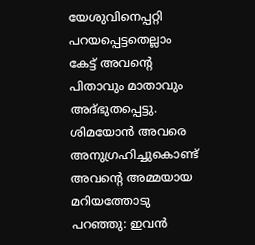യേശുവിനെപ്പറ്റി പറയപ്പെട്ടതെല്ലാം കേട്ട് അവന്റെ പിതാവും മാതാവും അദ്ഭുതപ്പെട്ടു. ശിമയോൻ അവരെ അനുഗ്രഹിച്ചുകൊണ്ട് അവന്റെ അമ്മയായ മറിയത്തോടു പറഞ്ഞു: ഇവൻ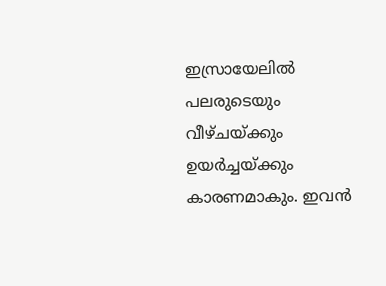ഇസ്രായേലിൽ പലരുടെയും വീഴ്ചയ്ക്കും ഉയർച്ചയ്ക്കും കാരണമാകും. ഇവൻ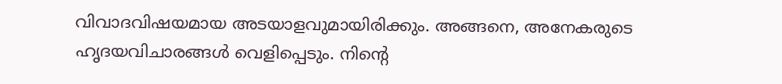വിവാദവിഷയമായ അടയാളവുമായിരിക്കും. അങ്ങനെ, അനേകരുടെ ഹൃദയവിചാരങ്ങൾ വെളിപ്പെടും. നിന്റെ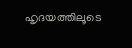ഹൃദയത്തിലൂടെ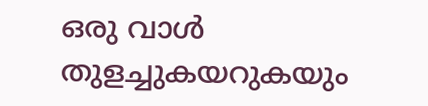ഒരു വാൾ തുളച്ചുകയറുകയും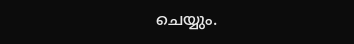ചെയ്യും.